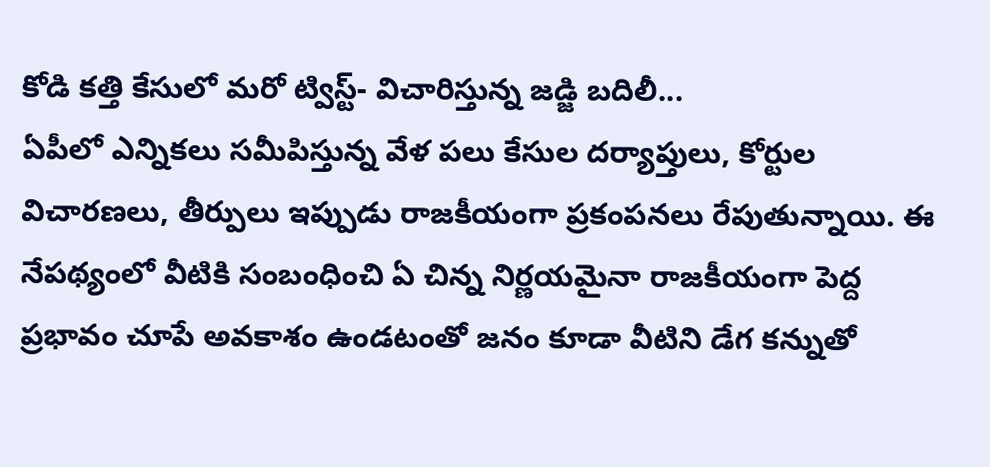కోడి కత్తి కేసులో మరో ట్విస్ట్- విచారిస్తున్న జడ్జి బదిలీ...
ఏపీలో ఎన్నికలు సమీపిస్తున్న వేళ పలు కేసుల దర్యాప్తులు, కోర్టుల విచారణలు, తీర్పులు ఇప్పుడు రాజకీయంగా ప్రకంపనలు రేపుతున్నాయి. ఈ నేపథ్యంలో వీటికి సంబంధించి ఏ చిన్న నిర్ణయమైనా రాజకీయంగా పెద్ద ప్రభావం చూపే అవకాశం ఉండటంతో జనం కూడా వీటిని డేగ కన్నుతో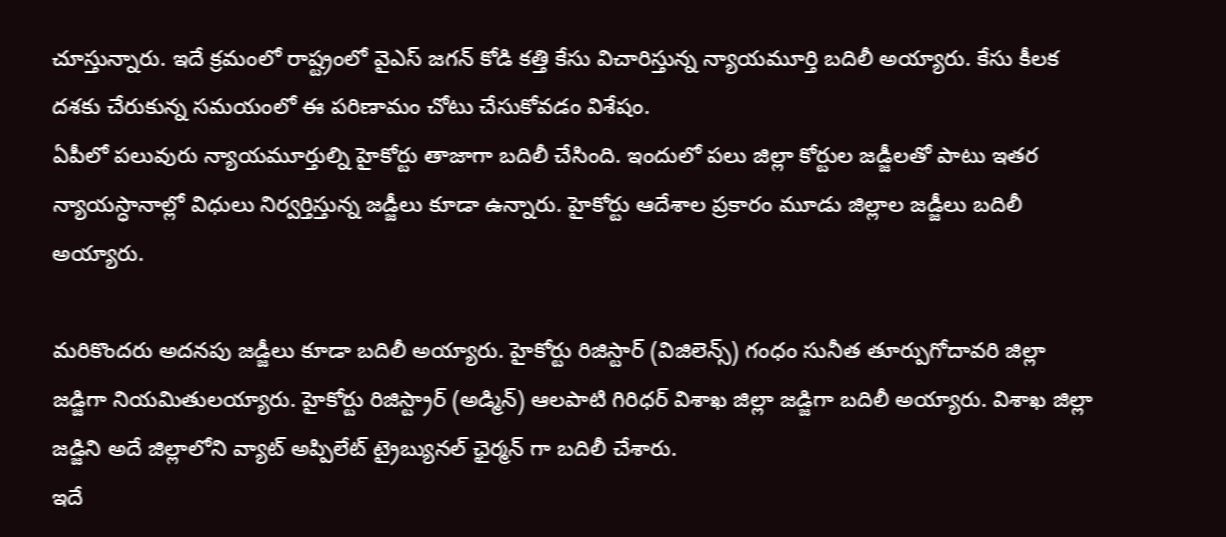చూస్తున్నారు. ఇదే క్రమంలో రాష్ట్రంలో వైఎస్ జగన్ కోడి కత్తి కేసు విచారిస్తున్న న్యాయమూర్తి బదిలీ అయ్యారు. కేసు కీలక దశకు చేరుకున్న సమయంలో ఈ పరిణామం చోటు చేసుకోవడం విశేషం.
ఏపీలో పలువురు న్యాయమూర్తుల్ని హైకోర్టు తాజాగా బదిలీ చేసింది. ఇందులో పలు జిల్లా కోర్టుల జడ్జీలతో పాటు ఇతర న్యాయస్ధానాల్లో విధులు నిర్వర్తిస్తున్న జడ్జీలు కూడా ఉన్నారు. హైకోర్టు ఆదేశాల ప్రకారం మూడు జిల్లాల జడ్జీలు బదిలీ అయ్యారు.

మరికొందరు అదనపు జడ్జీలు కూడా బదిలీ అయ్యారు. హైకోర్టు రిజిస్టార్ (విజిలెన్స్) గంధం సునీత తూర్పుగోదావరి జిల్లా జడ్జిగా నియమితులయ్యారు. హైకోర్టు రిజిస్ట్రార్ (అడ్మిన్) ఆలపాటి గిరిధర్ విశాఖ జిల్లా జడ్జిగా బదిలీ అయ్యారు. విశాఖ జిల్లా జడ్జిని అదే జిల్లాలోని వ్యాట్ అప్పిలేట్ ట్రైబ్యునల్ ఛైర్మన్ గా బదిలీ చేశారు.
ఇదే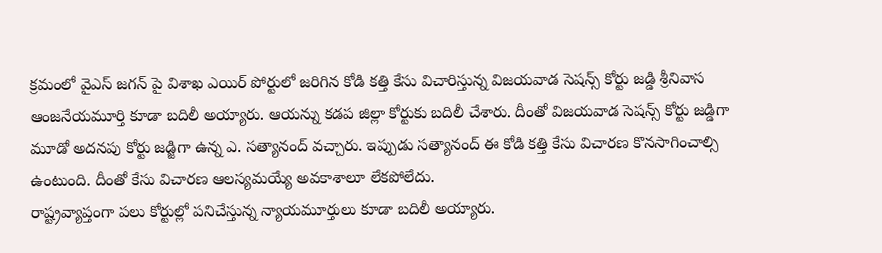క్రమంలో వైఎస్ జగన్ పై విశాఖ ఎయిర్ పోర్టులో జరిగిన కోడి కత్తి కేసు విచారిస్తున్న విజయవాడ సెషన్స్ కోర్టు జడ్డి శ్రీనివాస ఆంజనేయమూర్తి కూడా బదిలీ అయ్యారు. ఆయన్ను కడప జిల్లా కోర్టుకు బదిలీ చేశారు. దీంతో విజయవాడ సెషన్స్ కోర్టు జడ్డిగా మూడో అదనపు కోర్టు జడ్జిగా ఉన్న ఎ. సత్యానంద్ వచ్చారు. ఇప్పుడు సత్యానంద్ ఈ కోడి కత్తి కేసు విచారణ కొనసాగించాల్సి ఉంటుంది. దీంతో కేసు విచారణ ఆలస్యమయ్యే అవకాశాలూ లేకపోలేదు.
రాష్ట్రవ్యాప్తంగా పలు కోర్టుల్లో పనిచేస్తున్న న్యాయమూర్తులు కూడా బదిలీ అయ్యారు.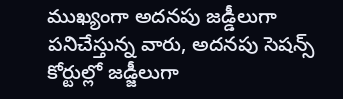ముఖ్యంగా అదనపు జడ్డీలుగా పనిచేస్తున్న వారు, అదనపు సెషన్స్ కోర్టుల్లో జడ్జీలుగా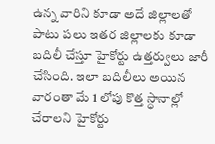ఉన్న వారిని కూడా అదే జిల్లాలతో పాటు పలు ఇతర జిల్లాలకు కూడా బదిలీ చేస్తూ హైకోర్టు ఉత్తర్వులు జారీ చేసింది. ఇలా బదిలీలు అయిన వారంతా మే 1 లోపు కొత్త స్ధానాల్లో చేరాలని హైకోర్టు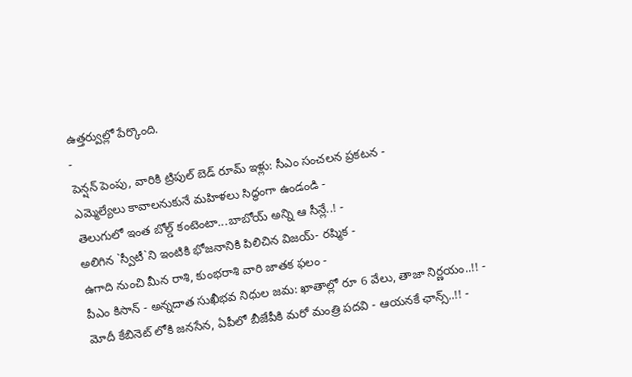ఉత్తర్వుల్లో పేర్కొంది.
-
పెన్షన్ పెంపు, వారికి ట్రిపుల్ బెడ్ రూమ్ ఇళ్లు: సీఎం సంచలన ప్రకటన -
ఎమ్మెల్యేలు కావాలనుకునే మహిళలు సిద్ధంగా ఉండండి -
తెలుగులో ఇంత బోల్డ్ కంటెంటా...బాబోయ్ అన్ని ఆ సీన్లే..! -
అలిగిన `స్వీటీ`ని ఇంటికి భోజనానికి పిలిచిన విజయ్- రష్మిక -
ఉగాది నుంచి మీన రాశి, కుంభరాశి వారి జాతక ఫలం -
పీఎం కిసాన్ - అన్నదాత సుఖీభవ నిధుల జమ: ఖాతాల్లో రూ 6 వేలు, తాజా నిర్ణయం..!! -
మోదీ కేబినెట్ లోకి జనసేన, ఏపీలో బీజేపీకి మరో మంత్రి పదవి - ఆయనకే ఛాన్స్..!! -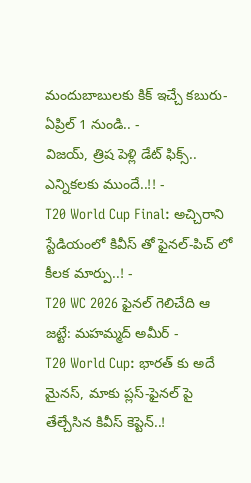మందుబాబులకు కిక్ ఇచ్చే కబురు- ఏప్రిల్ 1 నుండి.. -
విజయ్, త్రిష పెళ్లి డేట్ ఫిక్స్.. ఎన్నికలకు ముందే..!! -
T20 World Cup Final: అచ్చిరాని స్టేడియంలో కివీస్ తో ఫైనల్-పిచ్ లో కీలక మార్పు..! -
T20 WC 2026 ఫైనల్ గెలిచేది ఆ జట్టే: మహమ్మద్ అమీర్ -
T20 World Cup: భారత్ కు అదే మైనస్, మాకు ప్లస్-ఫైనల్ పై తేల్చేసిన కివీస్ కెప్టెన్..!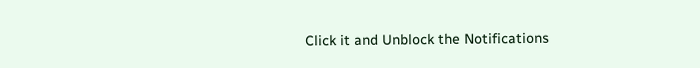Click it and Unblock the Notifications